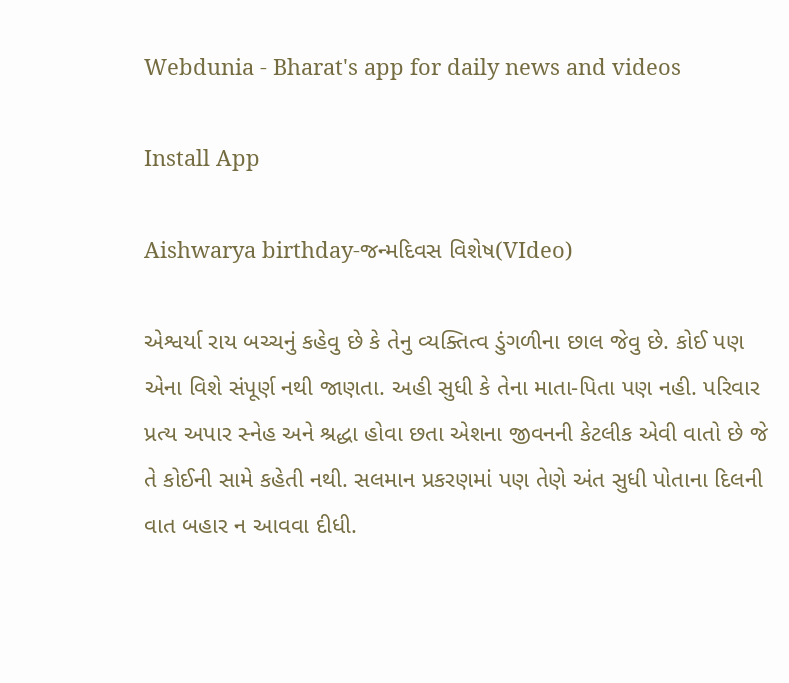Webdunia - Bharat's app for daily news and videos

Install App

Aishwarya birthday-જન્મદિવસ વિશેષ(VIdeo)

એશ્વર્યા રાય બચ્ચનું કહેવુ છે કે તેનુ વ્યક્તિત્વ ડુંગળીના છાલ જેવુ છે. કોઈ પણ એના વિશે સંપૂર્ણ નથી જાણતા. અહી સુધી કે તેના માતા-પિતા પણ નહી. પરિવાર પ્રત્ય અપાર સ્નેહ અને શ્રદ્ધા હોવા છતા એશના જીવનની કેટલીક એવી વાતો છે જે તે કોઈની સામે કહેતી નથી. સલમાન પ્રકરણમાં પણ તેણે અંત સુધી પોતાના દિલની વાત બહાર ન આવવા દીધી.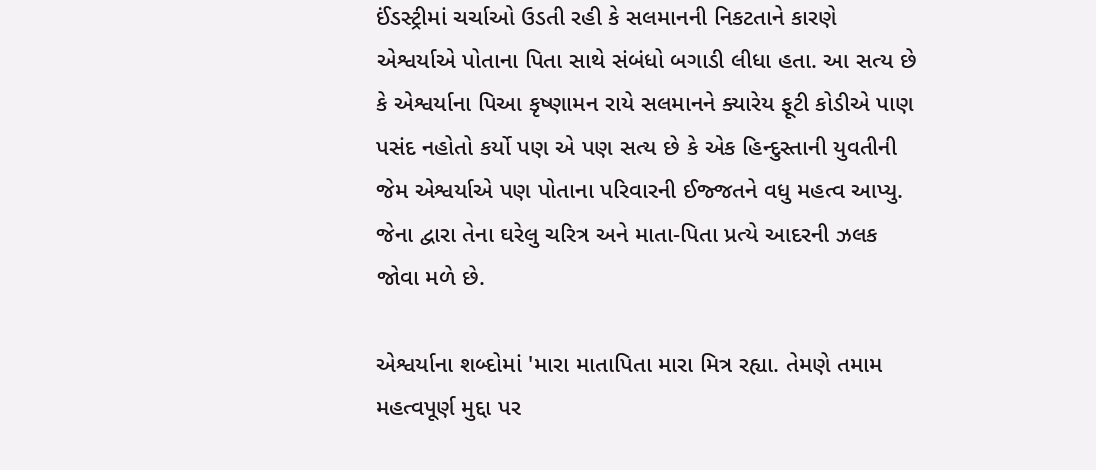ઈંડસ્ટ્રીમાં ચર્ચાઓ ઉડતી રહી કે સલમાનની નિકટતાને કારણે એશ્વર્યાએ પોતાના પિતા સાથે સંબંધો બગાડી લીધા હતા. આ સત્ય છે કે એશ્વર્યાના પિઆ કૃષ્ણામન રાયે સલમાનને ક્યારેય ફૂટી કોડીએ પાણ પસંદ નહોતો કર્યો પણ એ પણ સત્ય છે કે એક હિન્દુસ્તાની યુવતીની જેમ એશ્વર્યાએ પણ પોતાના પરિવારની ઈજ્જતને વધુ મહત્વ આપ્યુ. જેના દ્વારા તેના ઘરેલુ ચરિત્ર અને માતા-પિતા પ્રત્યે આદરની ઝલક જોવા મળે છે.

એશ્વર્યાના શબ્દોમાં 'મારા માતાપિતા મારા મિત્ર રહ્યા. તેમણે તમામ મહત્વપૂર્ણ મુદ્દા પર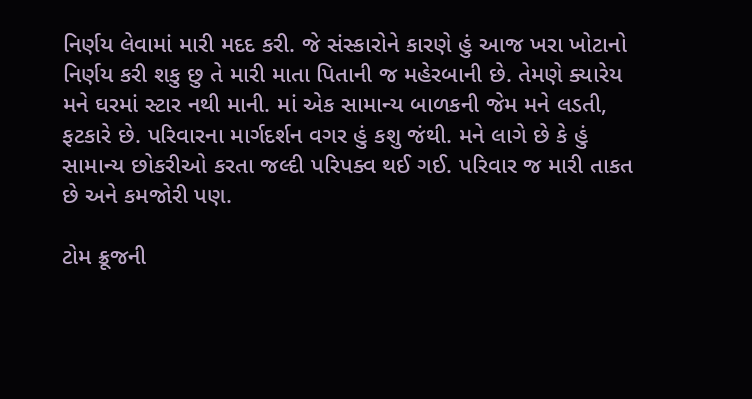નિર્ણય લેવામાં મારી મદદ કરી. જે સંસ્કારોને કારણે હું આજ ખરા ખોટાનો નિર્ણય કરી શકુ છુ તે મારી માતા પિતાની જ મહેરબાની છે. તેમણે ક્યારેય મને ઘરમાં સ્ટાર નથી માની. માં એક સામાન્ય બાળકની જેમ મને લડતી, ફટકારે છે. પરિવારના માર્ગદર્શન વગર હું કશુ જંથી. મને લાગે છે કે હું સામાન્ય છોકરીઓ કરતા જલ્દી પરિપક્વ થઈ ગઈ. પરિવાર જ મારી તાકત છે અને કમજોરી પણ.

ટોમ ક્રૂજની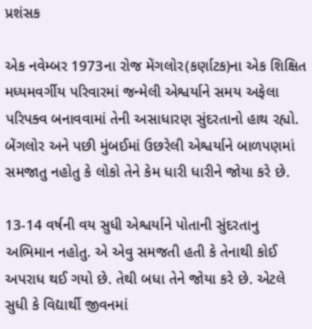પ્રશંસક

એક નવેમ્બર 1973ના રોજ મેંગલોર(કર્ણાટક)ના એક શિક્ષિત મધ્યમવર્ગીય પરિવારમાં જન્મેલી એશ્વર્યાને સમય અફેલા પરિપક્વ બનાવવામાં તેની અસાધારણ સુંદરતાનો હાથ રહ્યો. બેંગલોર અને પછી મુંબઈમાં ઉછરેલી એશ્વર્યાને બાળપણમાં સમજાતુ નહોતુ કે લોકો તેને કેમ ધારી ધારીને જોયા કરે છે.

13-14 વર્ષની વય સુધી એશ્વર્યાને પોતાની સુંદરતાનુ અભિમાન નહોતુ. એ એવુ સમજતી હતી કે તેનાથી કોઈ અપરાધ થઈ ગયો છે. તેથી બધા તેને જોયા કરે છે. એટલે સુધી કે વિદ્યાર્થી જીવનમાં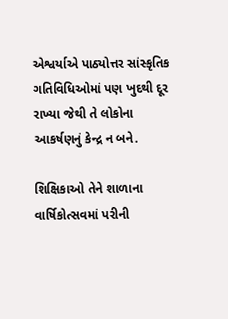એશ્વર્યાએ પાઠ્યોત્તર સાંસ્કૃતિક ગતિવિધિઓમાં પણ ખુદથી દૂર રાખ્યા જેથી તે લોકોના આકર્ષણનું કેન્દ્ર ન બને.

શિક્ષિકાઓ તેને શાળાના વાર્ષિકોત્સવમાં પરીની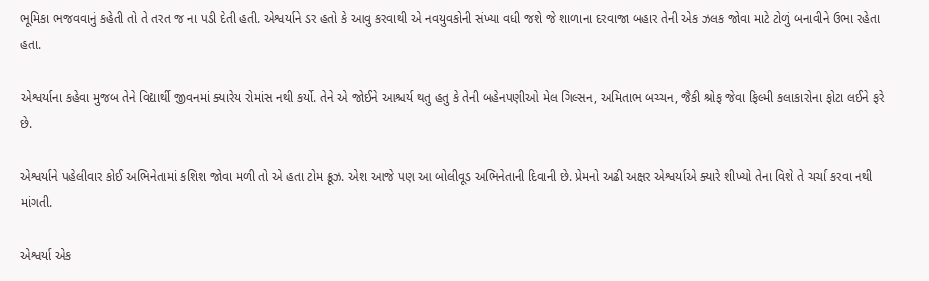ભૂમિકા ભજવવાનું કહેતી તો તે તરત જ ના પડી દેતી હતી. એશ્વર્યાને ડર હતો કે આવુ કરવાથી એ નવયુવકોની સંખ્યા વધી જશે જે શાળાના દરવાજા બહાર તેની એક ઝલક જોવા માટે ટોળું બનાવીને ઉભા રહેતા હતા.

એશ્વર્યાના કહેવા મુજબ તેને વિદ્યાર્થી જીવનમાં ક્યારેય રોમાંસ નથી કર્યો. તેને એ જોઈને આશ્ચર્ય થતુ હતુ કે તેની બહેનપણીઓ મેલ ગિલ્સન, અમિતાભ બચ્ચન, જૈકી શ્રોફ જેવા ફિલ્મી કલાકારોના ફોટા લઈને ફરે છે.

એશ્વર્યાને પહેલીવાર કોઈ અભિનેતામાં કશિશ જોવા મળી તો એ હતા ટોમ ક્રૂઝ. એશ આજે પણ આ બોલીવૂડ અભિનેતાની દિવાની છે. પ્રેમનો અઢી અક્ષર એશ્વર્યાએ ક્યારે શીખ્યો તેના વિશે તે ચર્ચા કરવા નથી માંગતી.

એશ્વર્યા એક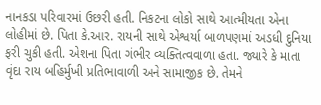નાનકડા પરિવારમાં ઉછરી હતી. નિકટના લોકો સાથે આત્મીયતા એના લોહીમાં છે. પિતા કે.આર. રાયની સાથે એશ્વર્યા બાળપણમાં અડધી દુનિયા ફરી ચુકી હતી. એશના પિતા ગંભીર વ્યક્તિત્વવાળા હતા. જ્યારે કે માતા વૃંદા રાય બહિર્મુખી પ્રતિભાવાળી અને સામાજીક છે. તેમને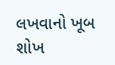લખવાનો ખૂબ શોખ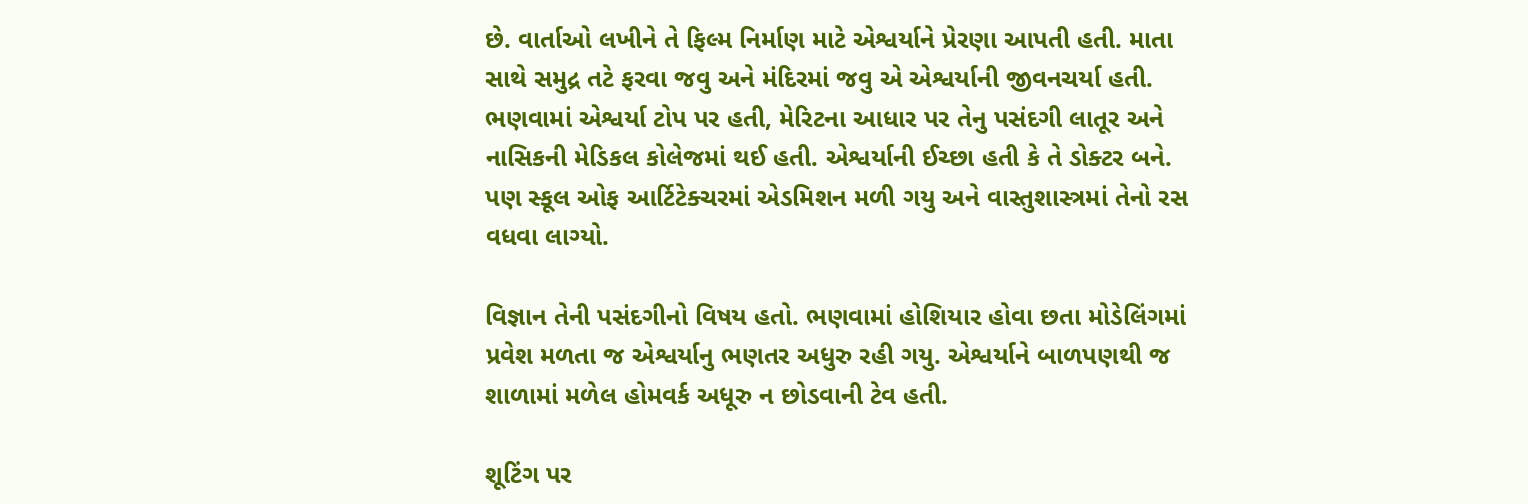છે. વાર્તાઓ લખીને તે ફિલ્મ નિર્માણ માટે એશ્વર્યાને પ્રેરણા આપતી હતી. માતા સાથે સમુદ્ર તટે ફરવા જવુ અને મંદિરમાં જવુ એ એશ્વર્યાની જીવનચર્યા હતી.
ભણવામાં એશ્વર્યા ટોપ પર હતી, મેરિટના આધાર પર તેનુ પસંદગી લાતૂર અને નાસિકની મેડિકલ કોલેજમાં થઈ હતી. એશ્વર્યાની ઈચ્છા હતી કે તે ડોક્ટર બને. પણ સ્કૂલ ઓફ આર્ટિટેક્ચરમાં એડમિશન મળી ગયુ અને વાસ્તુશાસ્ત્રમાં તેનો રસ વધવા લાગ્યો.

વિજ્ઞાન તેની પસંદગીનો વિષય હતો. ભણવામાં હોશિયાર હોવા છતા મોડેલિંગમાં પ્રવેશ મળતા જ એશ્વર્યાનુ ભણતર અધુરુ રહી ગયુ. એશ્વર્યાને બાળપણથી જ શાળામાં મળેલ હોમવર્ક અધૂરુ ન છોડવાની ટેવ હતી.

શૂટિંગ પર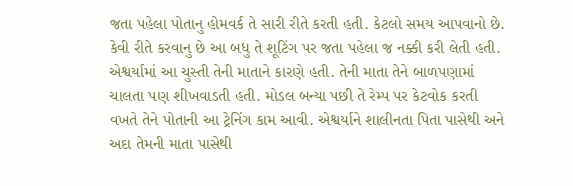જતા પહેલા પોતાનુ હોમવર્ક તે સારી રીતે કરતી હતી. કેટલો સમય આપવાનો છે. કેવી રીતે કરવાનુ છે આ બધુ તે શૂટિંગ પર જતા પહેલા જ નક્કી કરી લેતી હતી. એશ્વર્યામાં આ ચુસ્તી તેની માતાને કારણે હતી. તેની માતા તેને બાળપણામાં ચાલતા પણ શીખવાડતી હતી. મોડલ બન્યા પછી તે રેમ્પ પર કેટવોક કરતી વખતે તેને પોતાની આ ટ્રેનિંગ કામ આવી. એશ્વર્યાને શાલીનતા પિતા પાસેથી અને અદા તેમની માતા પાસેથી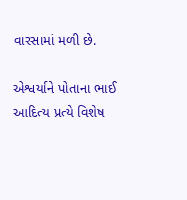વારસામાં મળી છે.

એશ્વર્યાને પોતાના ભાઈ આદિત્ય પ્રત્યે વિશેષ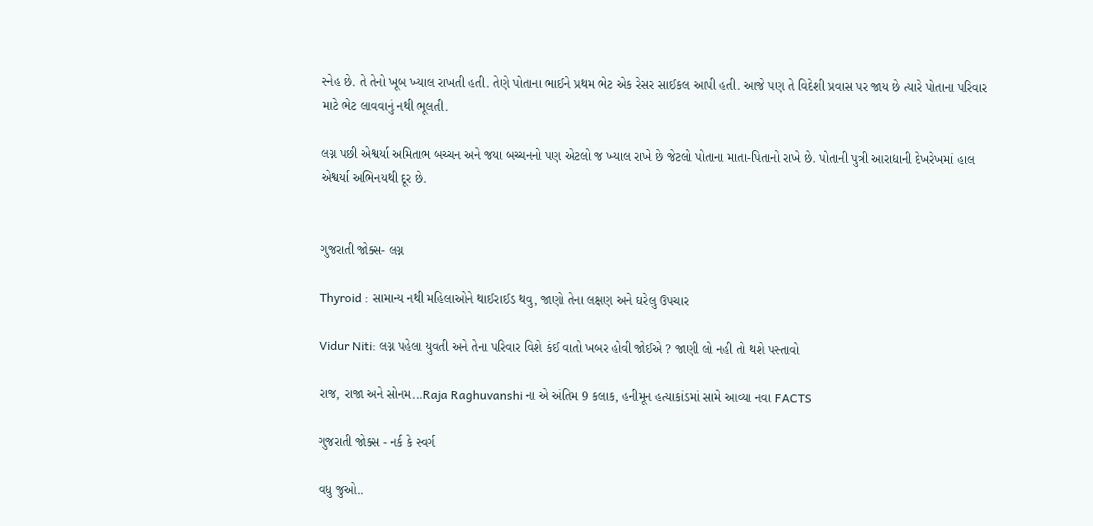સ્નેહ છે. તે તેનો ખૂબ ખ્યાલ રાખતી હતી. તેણે પોતાના ભાઈને પ્રથમ ભેટ એક રેસર સાઈકલ આપી હતી. આજે પણ તે વિદેશી પ્રવાસ પર જાય છે ત્યારે પોતાના પરિવાર માટે ભેટ લાવવાનું નથી ભૂલતી.

લગ્ન પછી એશ્વર્યા અમિતાભ બચ્ચન અને જયા બચ્ચનનો પણ એટલો જ ખ્યાલ રાખે છે જેટલો પોતાના માતા-પિતાનો રાખે છે. પોતાની પુત્રી આરાદ્યાની દેખરેખમાં હાલ એશ્વર્યા અભિનયથી દૂર છે.


ગુજરાતી જોક્સ- લગ્ન

Thyroid : સામાન્ય નથી મહિલાઓને થાઈરાઈડ થવુ, જાણો તેના લક્ષણ અને ઘરેલુ ઉપચાર

Vidur Niti: લગ્ન પહેલા યુવતી અને તેના પરિવાર વિશે કંઈ વાતો ખબર હોવી જોઈએ ? જાણી લો નહી તો થશે પસ્તાવો

રાજ, રાજા અને સોનમ...Raja Raghuvanshi ના એ અંતિમ 9 કલાક, હનીમૂન હત્યાકાંડમાં સામે આવ્યા નવા FACTS

ગુજરાતી જોક્સ - નર્ક કે સ્વર્ગ

વધુ જુઓ..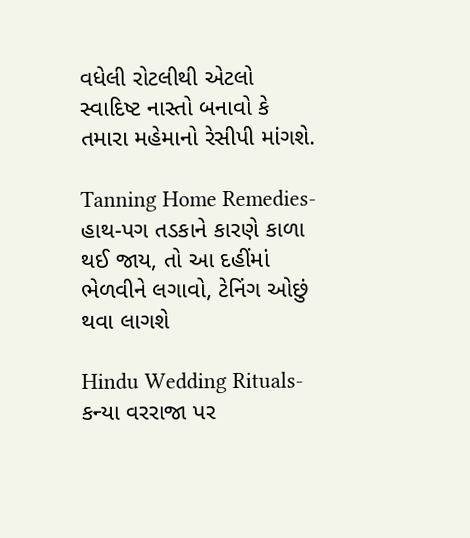વધેલી રોટલીથી એટલો સ્વાદિષ્ટ નાસ્તો બનાવો કે તમારા મહેમાનો રેસીપી માંગશે.

Tanning Home Remedies- હાથ-પગ તડકાને કારણે કાળા થઈ જાય, તો આ દહીંમાં ભેળવીને લગાવો, ટેનિંગ ઓછું થવા લાગશે

Hindu Wedding Rituals- કન્યા વરરાજા પર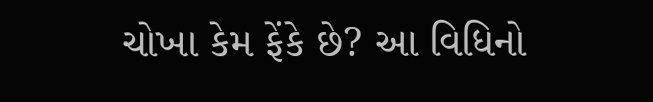ચોખા કેમ ફેંકે છે? આ વિધિનો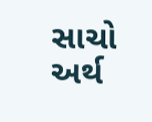સાચો અર્થ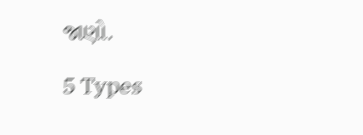જાણો.

5 Types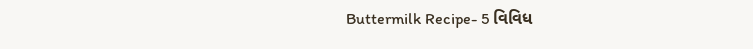Buttermilk Recipe- 5 વિવિધ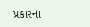પ્રકારના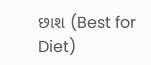છાશ (Best for Diet)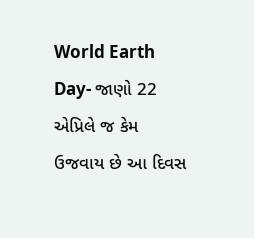World Earth Day- જાણો 22 એપ્રિલે જ કેમ ઉજવાય છે આ દિવસ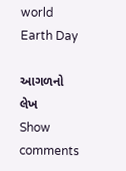world Earth Day

આગળનો લેખ
Show comments